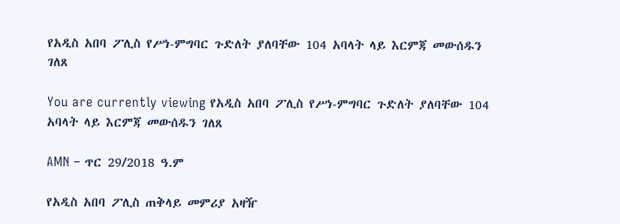የአዲስ አበባ ፖሊስ የሥነ-ምግባር ጉድለት ያለባቸው 104 አባላት ላይ እርምጃ መውሰዱን ገለጸ

You are currently viewing የአዲስ አበባ ፖሊስ የሥነ-ምግባር ጉድለት ያለባቸው 104 አባላት ላይ እርምጃ መውሰዱን ገለጸ

AMN – ጥር 29/2018 ዓ.ም

የአዲስ አበባ ፖሊስ ጠቅላይ መምሪያ አዛዥ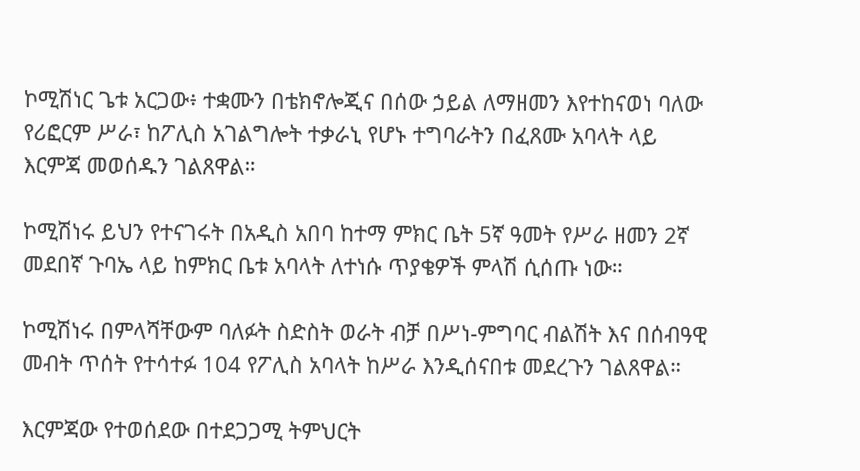ኮሚሽነር ጌቱ አርጋው፥ ተቋሙን በቴክኖሎጂና በሰው ኃይል ለማዘመን እየተከናወነ ባለው የሪፎርም ሥራ፣ ከፖሊስ አገልግሎት ተቃራኒ የሆኑ ተግባራትን በፈጸሙ አባላት ላይ እርምጃ መወሰዱን ገልጸዋል።

ኮሚሽነሩ ይህን የተናገሩት በአዲስ አበባ ከተማ ምክር ቤት 5ኛ ዓመት የሥራ ዘመን 2ኛ መደበኛ ጉባኤ ላይ ከምክር ቤቱ አባላት ለተነሱ ጥያቄዎች ምላሽ ሲሰጡ ነው።

ኮሚሽነሩ በምላሻቸውም ባለፉት ስድስት ወራት ብቻ በሥነ-ምግባር ብልሽት እና በሰብዓዊ መብት ጥሰት የተሳተፉ 104 የፖሊስ አባላት ከሥራ እንዲሰናበቱ መደረጉን ገልጸዋል።

እርምጃው የተወሰደው በተደጋጋሚ ትምህርት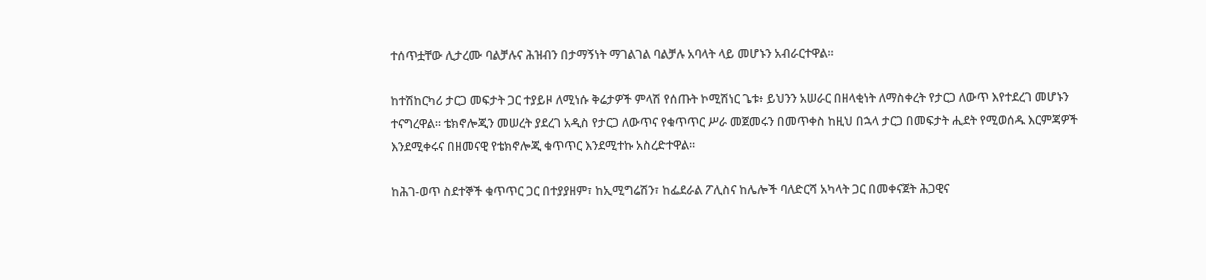ተሰጥቷቸው ሊታረሙ ባልቻሉና ሕዝብን በታማኝነት ማገልገል ባልቻሉ አባላት ላይ መሆኑን አብራርተዋል።

ከተሽከርካሪ ታርጋ መፍታት ጋር ተያይዞ ለሚነሱ ቅሬታዎች ምላሽ የሰጡት ኮሚሽነር ጌቱ፥ ይህንን አሠራር በዘላቂነት ለማስቀረት የታርጋ ለውጥ እየተደረገ መሆኑን ተናግረዋል። ቴክኖሎጂን መሠረት ያደረገ አዲስ የታርጋ ለውጥና የቁጥጥር ሥራ መጀመሩን በመጥቀስ ከዚህ በኋላ ታርጋ በመፍታት ሒደት የሚወሰዱ እርምጃዎች እንደሚቀሩና በዘመናዊ የቴክኖሎጂ ቁጥጥር እንደሚተኩ አስረድተዋል።

ከሕገ-ወጥ ስደተኞች ቁጥጥር ጋር በተያያዘም፣ ከኢሚግሬሽን፣ ከፌደራል ፖሊስና ከሌሎች ባለድርሻ አካላት ጋር በመቀናጀት ሕጋዊና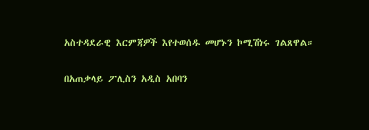አስተዳደራዊ እርምጃዎች እየተወሰዱ መሆኑን ኮሚሽነሩ ገልጸዋል።

በአጠቃላይ ፖሊስን አዲስ አበባን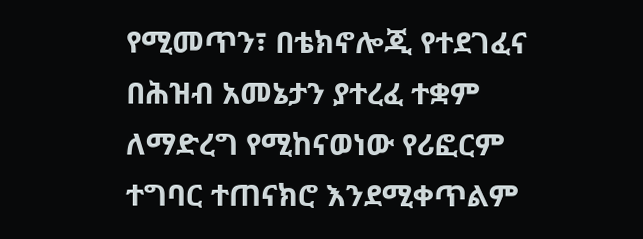የሚመጥን፣ በቴክኖሎጂ የተደገፈና በሕዝብ አመኔታን ያተረፈ ተቋም ለማድረግ የሚከናወነው የሪፎርም ተግባር ተጠናክሮ እንደሚቀጥልም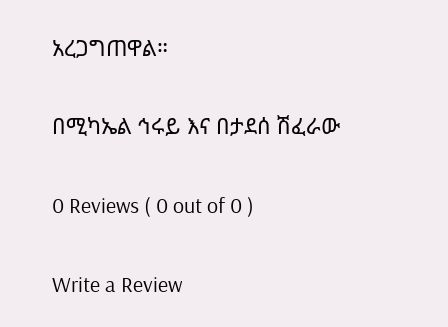አረጋግጠዋል።

በሚካኤል ኅሩይ እና በታደሰ ሽፈራው

0 Reviews ( 0 out of 0 )

Write a Review